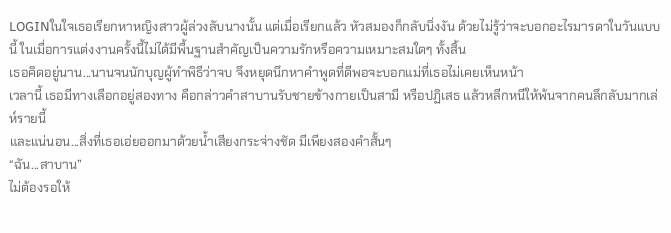LOGINในใจเธอเรียกหาหญิงสาวผู้ล่วงลับนางนั้น แต่เมื่อเรียกแล้ว หัวสมองก็กลับนิ่งงัน ด้วยไม่รู้ว่าจะบอกอะไรมารดาในวันแบบนี้ ในเมื่อการแต่งงานครั้งนี้ไม่ได้มีพื้นฐานสำคัญเป็นความรักหรือความเหมาะสมใดๆ ทั้งสิ้น
เธอคิดอยู่นาน...นานจนนักบุญผู้ทำพิธีว่าจบ จึงหยุดนึกหาคำพูดที่ดีพอจะบอกแม่ที่เธอไม่เคยเห็นหน้า
เวลานี้ เธอมีทางเลือกอยู่สองทาง คือกล่าวคำสาบานรับชายข้างกายเป็นสามี หรือปฏิเสธ แล้วหลีกหนีให้พ้นจากคนลึกลับมากเล่ห์รายนี้
และแน่นอน...สิ่งที่เธอเอ่ยออกมาด้วยน้ำเสียงกระจ่างชัด มีเพียงสองคำสั้นๆ
“ฉัน...สาบาน”
ไม่ต้องรอให้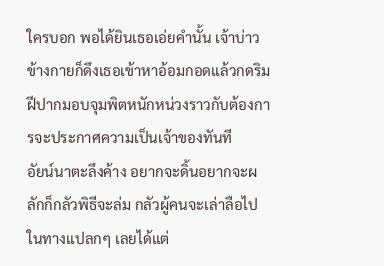ใครบอก พอได้ยินเธอเอ่ยคำนั้น เจ้าบ่าวข้างกายก็ดึงเธอเข้าหาอ้อมกอดแล้วกดริมฝีปากมอบจุมพิตหนักหน่วงราวกับต้องการจะประกาศความเป็นเจ้าของทันที
อัยน์นาตะลึงค้าง อยากจะดิ้นอยากจะผลักก็กลัวพิธีจะล่ม กลัวผู้คนจะเล่าลือไปในทางแปลกๆ เลยได้แต่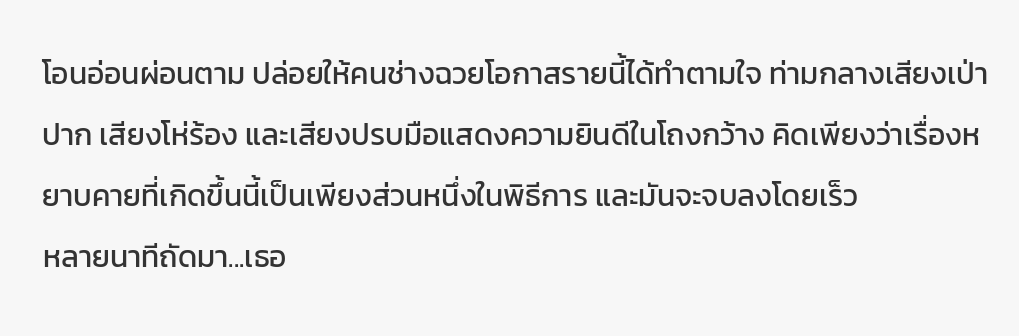โอนอ่อนผ่อนตาม ปล่อยให้คนช่างฉวยโอกาสรายนี้ได้ทำตามใจ ท่ามกลางเสียงเป่าปาก เสียงโห่ร้อง และเสียงปรบมือแสดงความยินดีในโถงกว้าง คิดเพียงว่าเรื่องหยาบคายที่เกิดขึ้นนี้เป็นเพียงส่วนหนึ่งในพิธีการ และมันจะจบลงโดยเร็ว
หลายนาทีถัดมา...เธอ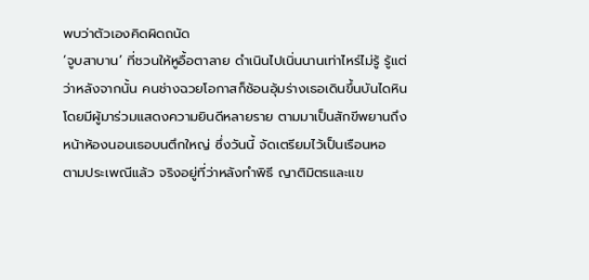พบว่าตัวเองคิดผิดถนัด
‘จูบสาบาน’ ที่ชวนให้หูอื้อตาลาย ดำเนินไปเนิ่นนานเท่าไหร่ไม่รู้ รู้แต่ว่าหลังจากนั้น คนช่างฉวยโอกาสก็ช้อนอุ้มร่างเธอเดินขึ้นบันไดหิน โดยมีผู้มาร่วมแสดงความยินดีหลายราย ตามมาเป็นสักขีพยานถึงหน้าห้องนอนเธอบนตึกใหญ่ ซึ่งวันนี้ จัดเตรียมไว้เป็นเรือนหอ
ตามประเพณีแล้ว จริงอยู่ที่ว่าหลังทำพิธี ญาติมิตรและแข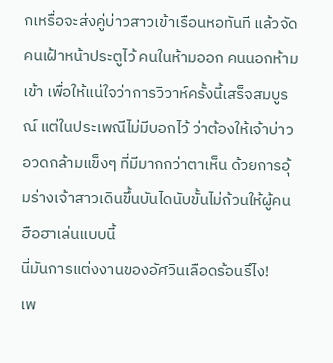กเหรื่อจะส่งคู่บ่าวสาวเข้าเรือนหอทันที แล้วจัดคนเฝ้าหน้าประตูไว้ คนในห้ามออก คนนอกห้ามเข้า เพื่อให้แน่ใจว่าการวิวาห์ครั้งนี้เสร็จสมบูรณ์ แต่ในประเพณีไม่มีบอกไว้ ว่าต้องให้เจ้าบ่าวอวดกล้ามแข็งๆ ที่มีมากกว่าตาเห็น ด้วยการอุ้มร่างเจ้าสาวเดินขึ้นบันไดนับขั้นไม่ถ้วนให้ผู้คนฮือฮาเล่นแบบนี้
นี่มันการแต่งงานของอัศวินเลือดร้อนรึไง!
เพ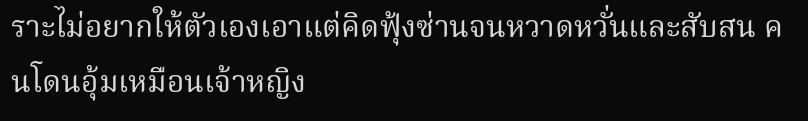ราะไม่อยากให้ตัวเองเอาแต่คิดฟุ้งซ่านจนหวาดหวั่นและสับสน คนโดนอุ้มเหมือนเจ้าหญิง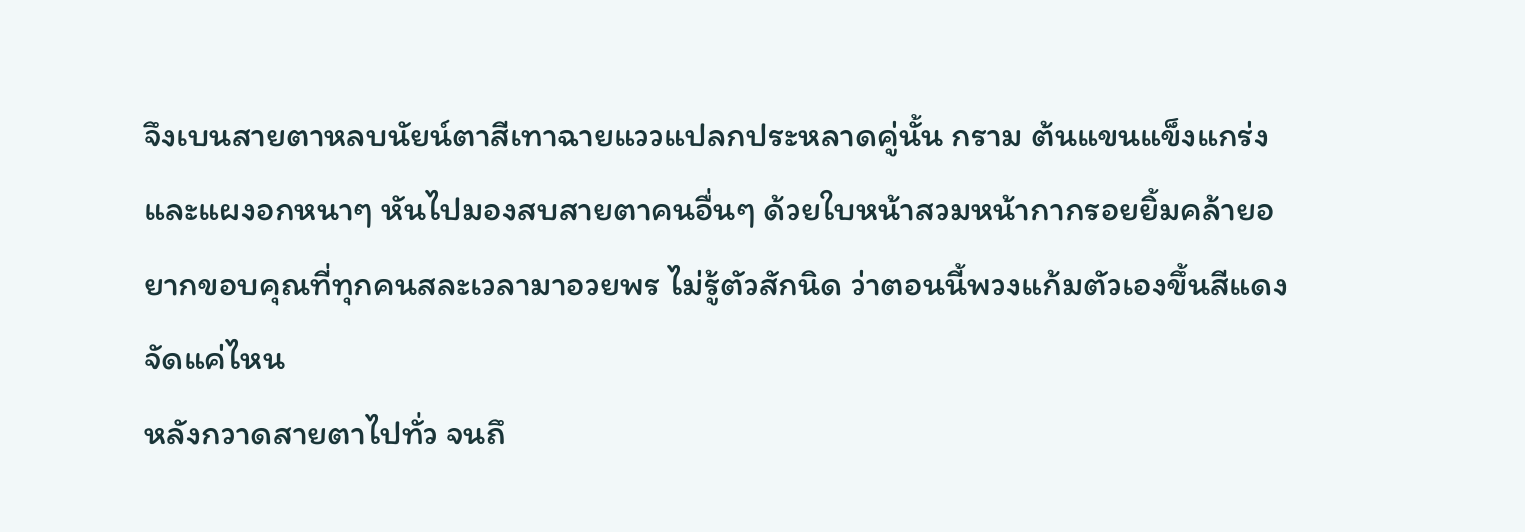จึงเบนสายตาหลบนัยน์ตาสีเทาฉายแววแปลกประหลาดคู่นั้น กราม ต้นแขนแข็งแกร่ง และแผงอกหนาๆ หันไปมองสบสายตาคนอื่นๆ ด้วยใบหน้าสวมหน้ากากรอยยิ้มคล้ายอยากขอบคุณที่ทุกคนสละเวลามาอวยพร ไม่รู้ตัวสักนิด ว่าตอนนี้พวงแก้มตัวเองขึ้นสีแดงจัดแค่ไหน
หลังกวาดสายตาไปทั่ว จนถึ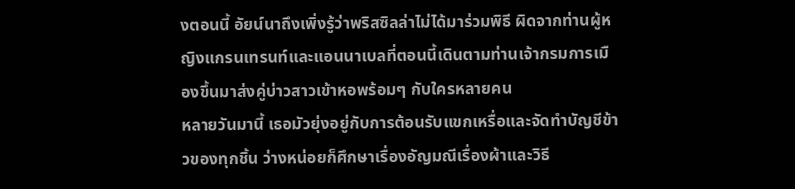งตอนนี้ อัยน์นาถึงเพิ่งรู้ว่าพริสซิลล่าไม่ได้มาร่วมพิธี ผิดจากท่านผู้หญิงแกรนเทรนท์และแอนนาเบลที่ตอนนี้เดินตามท่านเจ้ากรมการเมืองขึ้นมาส่งคู่บ่าวสาวเข้าหอพร้อมๆ กับใครหลายคน
หลายวันมานี้ เธอมัวยุ่งอยู่กับการต้อนรับแขกเหรื่อและจัดทำบัญชีข้าวของทุกชิ้น ว่างหน่อยก็ศึกษาเรื่องอัญมณีเรื่องผ้าและวิธี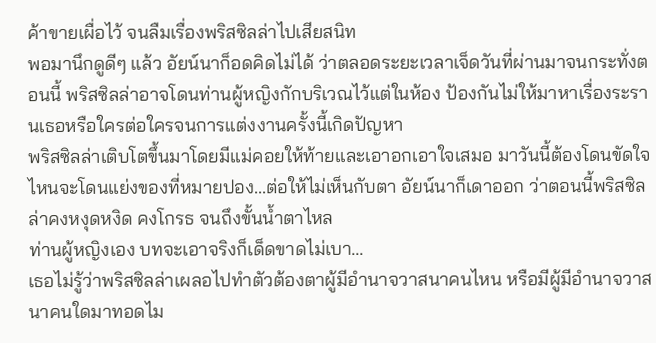ค้าขายเผื่อไว้ จนลืมเรื่องพริสซิลล่าไปเสียสนิท
พอมานึกดูดีๆ แล้ว อัยน์นาก็อดคิดไม่ได้ ว่าตลอดระยะเวลาเจ็ดวันที่ผ่านมาจนกระทั่งตอนนี้ พริสซิลล่าอาจโดนท่านผู้หญิงกักบริเวณไว้แต่ในห้อง ป้องกันไม่ให้มาหาเรื่องระรานเธอหรือใครต่อใครจนการแต่งงานครั้งนี้เกิดปัญหา
พริสซิลล่าเติบโตขึ้นมาโดยมีแม่คอยให้ท้ายและเอาอกเอาใจเสมอ มาวันนี้ต้องโดนขัดใจ ไหนจะโดนแย่งของที่หมายปอง...ต่อให้ไม่เห็นกับตา อัยน์นาก็เดาออก ว่าตอนนี้พริสซิลล่าคงหงุดหงิด คงโกรธ จนถึงขั้นน้ำตาไหล
ท่านผู้หญิงเอง บทจะเอาจริงก็เด็ดขาดไม่เบา...
เธอไม่รู้ว่าพริสซิลล่าเผลอไปทำตัวต้องตาผู้มีอำนาจวาสนาคนไหน หรือมีผู้มีอำนาจวาสนาคนใดมาทอดไม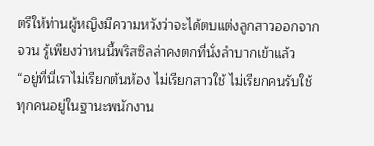ตรีให้ท่านผู้หญิงมีความหวังว่าจะได้ตบแต่งลูกสาวออกจากจวน รู้เพียงว่าหนนี้พริสซิลล่าคงตกที่นั่งลำบากเข้าแล้ว
“อยู่ที่นี่เราไม่เรียกต้นห้อง ไม่เรียกสาวใช้ ไม่เรียกคนรับใช้ ทุกคนอยู่ในฐานะพนักงาน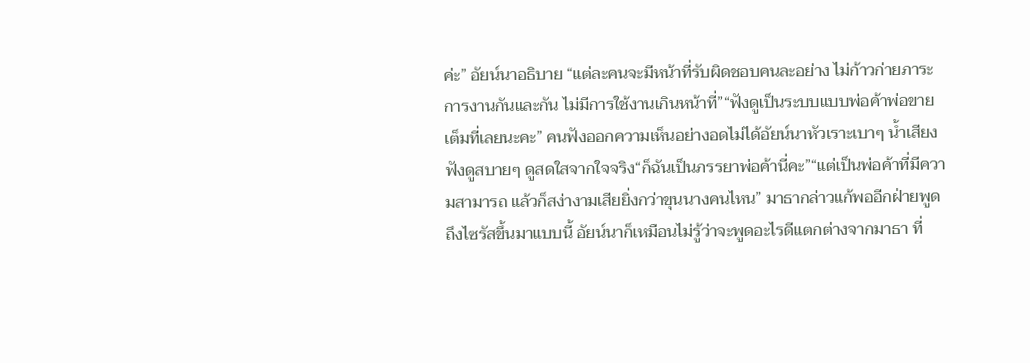ค่ะ” อัยน์นาอธิบาย “แต่ละคนจะมีหน้าที่รับผิดชอบคนละอย่าง ไม่ก้าวก่ายภาระการงานกันและกัน ไม่มีการใช้งานเกินหน้าที่”“ฟังดูเป็นระบบแบบพ่อค้าพ่อขายเต็มที่เลยนะคะ” คนฟังออกความเห็นอย่างอดไม่ได้อัยน์นาหัวเราะเบาๆ น้ำเสียงฟังดูสบายๆ ดูสดใสจากใจจริง“ก็ฉันเป็นภรรยาพ่อค้านี่คะ”“แต่เป็นพ่อค้าที่มีความสามารถ แล้วก็สง่างามเสียยิ่งกว่าขุนนางคนไหน” มาธากล่าวแก้พออีกฝ่ายพูดถึงไซรัสขึ้นมาแบบนี้ อัยน์นาก็เหมือนไม่รู้ว่าจะพูดอะไรดีแตกต่างจากมาธา ที่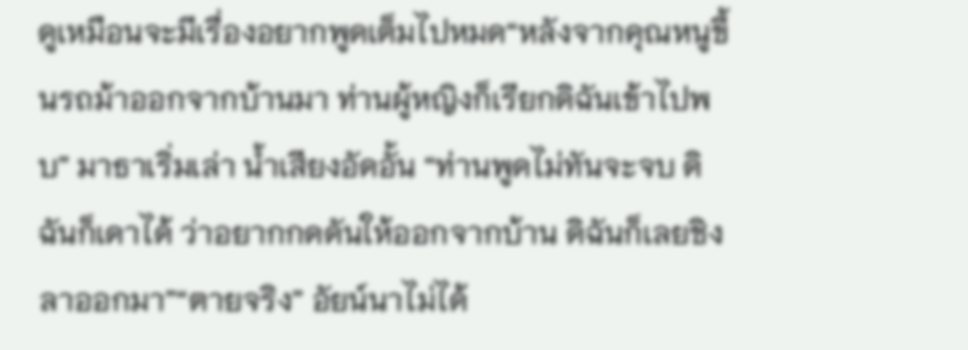ดูเหมือนจะมีเรื่องอยากพูดเต็มไปหมด“หลังจากคุณหนูขึ้นรถม้าออกจากบ้านมา ท่านผู้หญิงก็เรียกดิฉันเข้าไปพบ” มาธาเริ่มเล่า น้ำเสียงอัดอั้น “ท่านพูดไม่ทันจะจบ ดิฉันก็เดาได้ ว่าอยากกดดันให้ออกจากบ้าน ดิฉันก็เลยชิงลาออกมา”“ตายจริง” อัยน์นาไม่ได้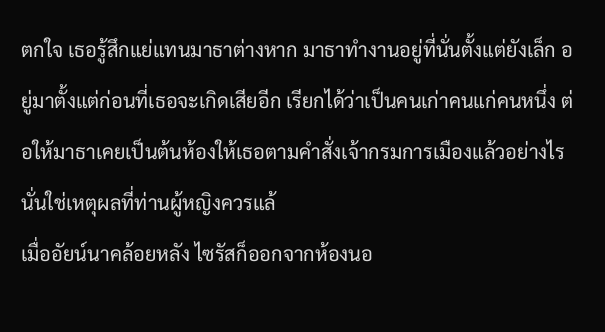ตกใจ เธอรู้สึกแย่แทนมาธาต่างหาก มาธาทำงานอยู่ที่นั่นตั้งแต่ยังเล็ก อยู่มาตั้งแต่ก่อนที่เธอจะเกิดเสียอีก เรียกได้ว่าเป็นคนเก่าคนแก่คนหนึ่ง ต่อให้มาธาเคยเป็นต้นห้องให้เธอตามคำสั่งเจ้ากรมการเมืองแล้วอย่างไร นั่นใช่เหตุผลที่ท่านผู้หญิงควรแล้
เมื่ออัยน์นาคล้อยหลัง ไซรัสก็ออกจากห้องนอ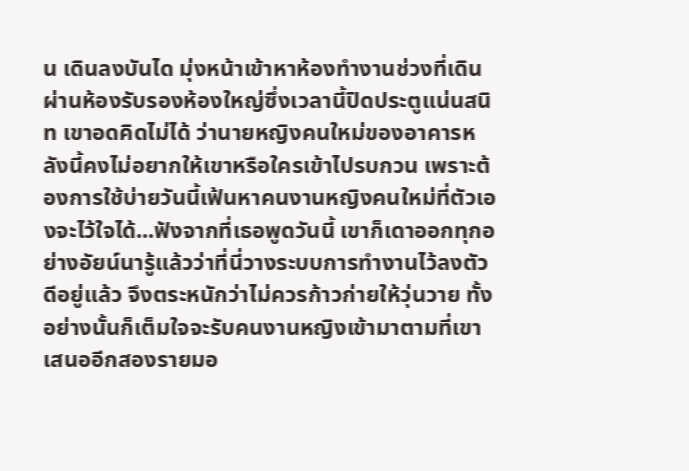น เดินลงบันได มุ่งหน้าเข้าหาห้องทำงานช่วงที่เดินผ่านห้องรับรองห้องใหญ่ซึ่งเวลานี้ปิดประตูแน่นสนิท เขาอดคิดไม่ได้ ว่านายหญิงคนใหม่ของอาคารหลังนี้คงไม่อยากให้เขาหรือใครเข้าไปรบกวน เพราะต้องการใช้บ่ายวันนี้เฟ้นหาคนงานหญิงคนใหม่ที่ตัวเองจะไว้ใจได้...ฟังจากที่เธอพูดวันนี้ เขาก็เดาออกทุกอย่างอัยน์นารู้แล้วว่าที่นี่วางระบบการทำงานไว้ลงตัวดีอยู่แล้ว จึงตระหนักว่าไม่ควรก้าวก่ายให้วุ่นวาย ทั้งอย่างนั้นก็เต็มใจจะรับคนงานหญิงเข้ามาตามที่เขาเสนออีกสองรายมอ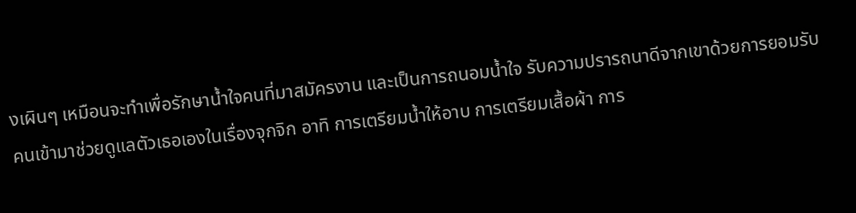งเผินๆ เหมือนจะทำเพื่อรักษาน้ำใจคนที่มาสมัครงาน และเป็นการถนอมน้ำใจ รับความปรารถนาดีจากเขาด้วยการยอมรับคนเข้ามาช่วยดูแลตัวเธอเองในเรื่องจุกจิก อาทิ การเตรียมน้ำให้อาบ การเตรียมเสื้อผ้า การ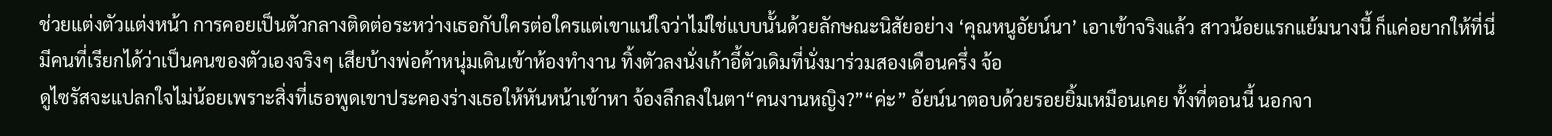ช่วยแต่งตัวแต่งหน้า การคอยเป็นตัวกลางติดต่อระหว่างเธอกับใครต่อใครแต่เขาแน่ใจว่าไม่ใช่แบบนั้นด้วยลักษณะนิสัยอย่าง ‘คุณหนูอัยน์นา’ เอาเข้าจริงแล้ว สาวน้อยแรกแย้มนางนี้ ก็แค่อยากให้ที่นี่มีคนที่เรียกได้ว่าเป็นคนของตัวเองจริงๆ เสียบ้างพ่อค้าหนุ่มเดินเข้าห้องทำงาน ทิ้งตัวลงนั่งเก้าอี้ตัวเดิมที่นั่งมาร่วมสองเดือนครึ่ง จ้อ
ดูไซรัสจะแปลกใจไม่น้อยเพราะสิ่งที่เธอพูดเขาประคองร่างเธอให้หันหน้าเข้าหา จ้องลึกลงในตา“คนงานหญิง?”“ค่ะ” อัยน์นาตอบด้วยรอยยิ้มเหมือนเคย ทั้งที่ตอนนี้ นอกจา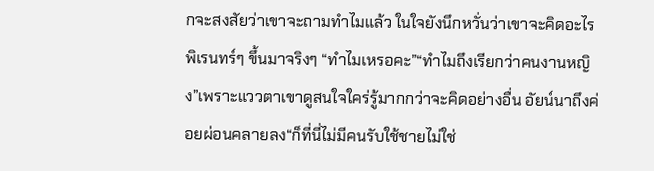กจะสงสัยว่าเขาจะถามทำไมแล้ว ในใจยังนึกหวั่นว่าเขาจะคิดอะไรพิเรนทร์ๆ ขึ้นมาจริงๆ “ทำไมเหรอคะ”“ทำไมถึงเรียกว่าคนงานหญิง”เพราะแววตาเขาดูสนใจใคร่รู้มากกว่าจะคิดอย่างอื่น อัยน์นาถึงค่อยผ่อนคลายลง“ก็ที่นี่ไม่มีคนรับใช้ชายไม่ใช่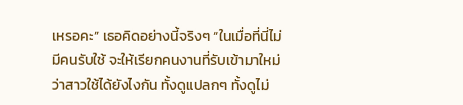เหรอคะ” เธอคิดอย่างนี้จริงๆ “ในเมื่อที่นี่ไม่มีคนรับใช้ จะให้เรียกคนงานที่รับเข้ามาใหม่ว่าสาวใช้ได้ยังไงกัน ทั้งดูแปลกๆ ทั้งดูไม่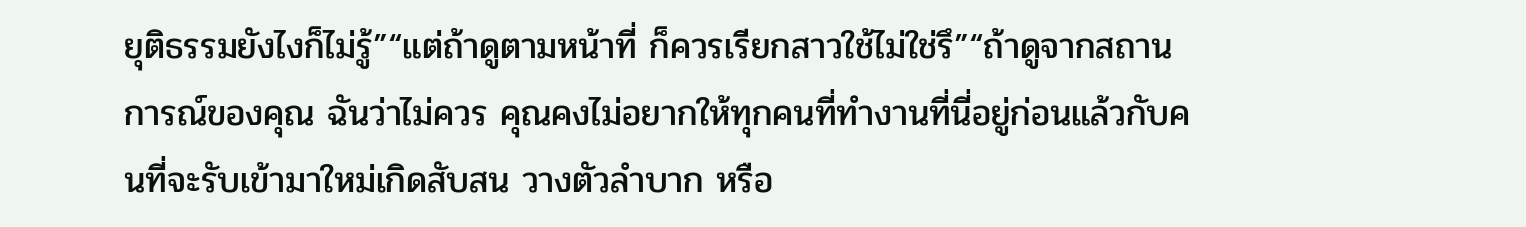ยุติธรรมยังไงก็ไม่รู้”“แต่ถ้าดูตามหน้าที่ ก็ควรเรียกสาวใช้ไม่ใช่รึ”“ถ้าดูจากสถานการณ์ของคุณ ฉันว่าไม่ควร คุณคงไม่อยากให้ทุกคนที่ทำงานที่นี่อยู่ก่อนแล้วกับคนที่จะรับเข้ามาใหม่เกิดสับสน วางตัวลำบาก หรือ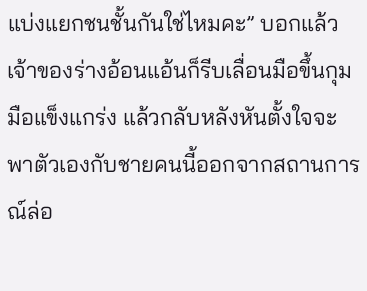แบ่งแยกชนชั้นกันใช่ไหมคะ” บอกแล้ว เจ้าของร่างอ้อนแอ้นก็รีบเลื่อนมือขึ้นกุมมือแข็งแกร่ง แล้วกลับหลังหันตั้งใจจะพาตัวเองกับชายคนนี้ออกจากสถานการณ์ล่อ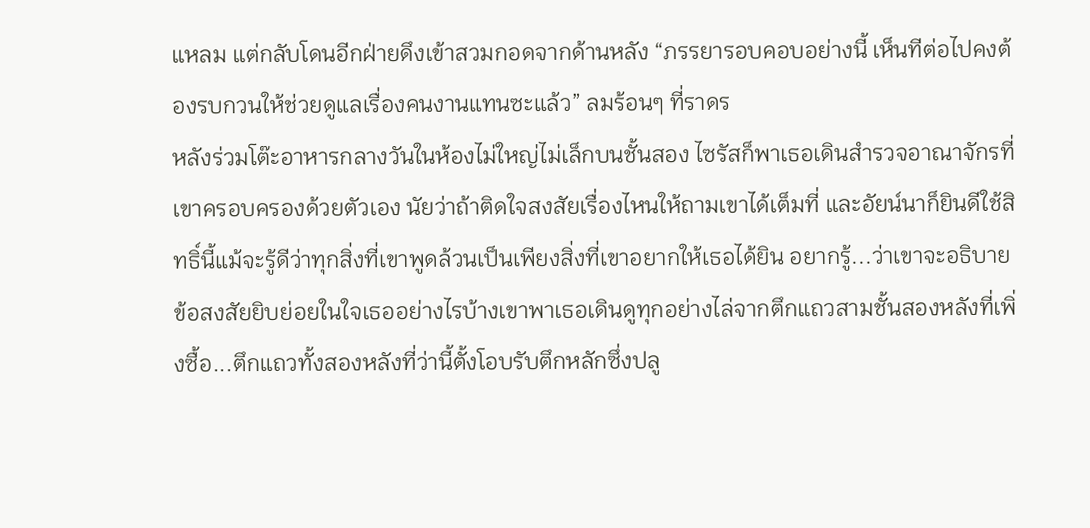แหลม แต่กลับโดนอีกฝ่ายดึงเข้าสวมกอดจากด้านหลัง “ภรรยารอบคอบอย่างนี้ เห็นทีต่อไปคงต้องรบกวนให้ช่วยดูแลเรื่องคนงานแทนซะแล้ว” ลมร้อนๆ ที่ราดร
หลังร่วมโต๊ะอาหารกลางวันในห้องไม่ใหญ่ไม่เล็กบนชั้นสอง ไซรัสก็พาเธอเดินสำรวจอาณาจักรที่เขาครอบครองด้วยตัวเอง นัยว่าถ้าติดใจสงสัยเรื่องไหนให้ถามเขาได้เต็มที่ และอัยน์นาก็ยินดีใช้สิทธิ์นี้แม้จะรู้ดีว่าทุกสิ่งที่เขาพูดล้วนเป็นเพียงสิ่งที่เขาอยากให้เธอได้ยิน อยากรู้...ว่าเขาจะอธิบายข้อสงสัยยิบย่อยในใจเธออย่างไรบ้างเขาพาเธอเดินดูทุกอย่างไล่จากตึกแถวสามชั้นสองหลังที่เพิ่งซื้อ...ตึกแถวทั้งสองหลังที่ว่านี้ตั้งโอบรับตึกหลักซึ่งปลู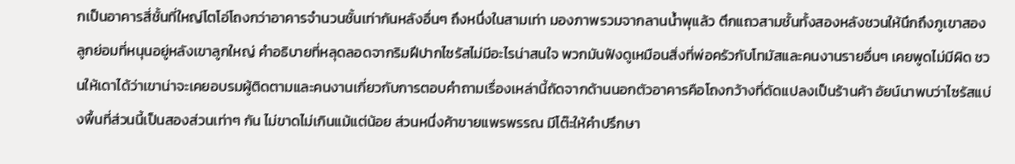กเป็นอาคารสี่ชั้นที่ใหญ่โตโอ่โถงกว่าอาคารจำนวนชั้นเท่ากันหลังอื่นๆ ถึงหนึ่งในสามเท่า มองภาพรวมจากลานน้ำพุแล้ว ตึกแถวสามชั้นทั้งสองหลังชวนให้นึกถึงภูเขาสองลูกย่อมที่หนุนอยู่หลังเขาลูกใหญ่ คำอธิบายที่หลุดลอดจากริมฝีปากไซรัสไม่มีอะไรน่าสนใจ พวกมันฟังดูเหมือนสิ่งที่พ่อครัวกับโทมัสและคนงานรายอื่นๆ เคยพูดไม่มีผิด ชวนให้เดาได้ว่าเขาน่าจะเคยอบรมผู้ติดตามและคนงานเกี่ยวกับการตอบคำถามเรื่องเหล่านี้ถัดจากด้านนอกตัวอาคารคือโถงกว้างที่ดัดแปลงเป็นร้านค้า อัยน์นาพบว่าไซรัสแบ่งพื้นที่ส่วนนี้เป็นสองส่วนเท่าๆ กัน ไม่ขาดไม่เกินแม้แต่น้อย ส่วนหนึ่งค้าขายแพรพรรณ มีโต๊ะให้คำปรึกษา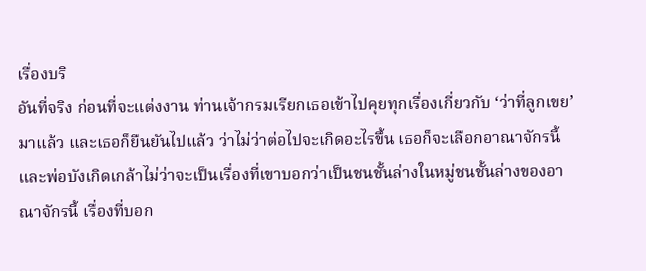เรื่องบริ
อันที่จริง ก่อนที่จะแต่งงาน ท่านเจ้ากรมเรียกเธอเข้าไปคุยทุกเรื่องเกี่ยวกับ ‘ว่าที่ลูกเขย’ มาแล้ว และเธอก็ยืนยันไปแล้ว ว่าไม่ว่าต่อไปจะเกิดอะไรขึ้น เธอก็จะเลือกอาณาจักรนี้และพ่อบังเกิดเกล้าไม่ว่าจะเป็นเรื่องที่เขาบอกว่าเป็นชนชั้นล่างในหมู่ชนชั้นล่างของอาณาจักรนี้ เรื่องที่บอก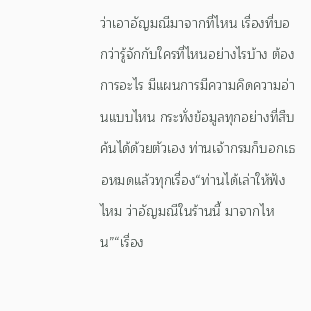ว่าเอาอัญมณีมาจากที่ไหน เรื่องที่บอกว่ารู้จักกับใครที่ไหนอย่างไรบ้าง ต้องการอะไร มีแผนการมีความคิดความอ่านแบบไหน กระทั่งข้อมูลทุกอย่างที่สืบค้นได้ด้วยตัวเอง ท่านเจ้ากรมก็บอกเธอหมดแล้วทุกเรื่อง“ท่านได้เล่าให้ฟังไหม ว่าอัญมณีในร้านนี้ มาจากไหน”“เรื่อง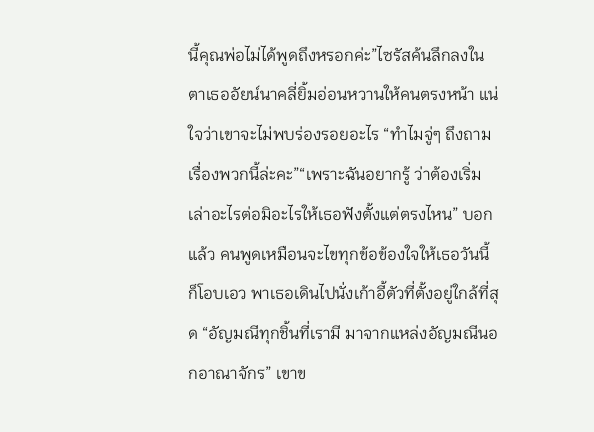นี้คุณพ่อไม่ได้พูดถึงหรอกค่ะ”ไซรัสค้นลึกลงในตาเธออัยน์นาคลี่ยิ้มอ่อนหวานให้คนตรงหน้า แน่ใจว่าเขาจะไม่พบร่องรอยอะไร “ทำไมจู่ๆ ถึงถามเรื่องพวกนี้ล่ะคะ”“เพราะฉันอยากรู้ ว่าต้องเริ่มเล่าอะไรต่อมิอะไรให้เธอฟังตั้งแต่ตรงไหน” บอกแล้ว คนพูดเหมือนจะไขทุกข้อข้องใจให้เธอวันนี้ ก็โอบเอว พาเธอเดินไปนั่งเก้าอี้ตัวที่ตั้งอยู่ใกล้ที่สุด “อัญมณีทุกชิ้นที่เรามี มาจากแหล่งอัญมณีนอกอาณาจักร” เขาข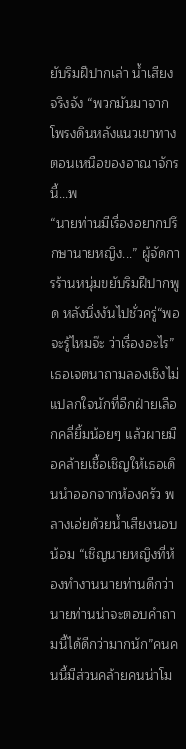ยับริมฝีปากเล่า น้ำเสียงจริงจัง “พวกมันมาจากโพรงดินหลังแนวเขาทางตอนเหนือของอาณาจักรนี้...พ
“นายท่านมีเรื่องอยากปรึกษานายหญิง...” ผู้จัดการร้านหนุ่มขยับริมฝีปากพูด หลังนิ่งงันไปชั่วครู่“พอจะรู้ไหมจ๊ะ ว่าเรื่องอะไร” เธอเจตนาถามลองเชิงไม่แปลกใจนักที่อีกฝ่ายเลือกคลี่ยิ้มน้อยๆ แล้วผายมือคล้ายเชื้อเชิญให้เธอเดินนำออกจากห้องครัว พลางเอ่ยด้วยน้ำเสียงนอบน้อม “เชิญนายหญิงที่ห้องทำงานนายท่านดีกว่า นายท่านน่าจะตอบคำถามนี้ได้ดีกว่ามากนัก”คนคนนี้มีส่วนคล้ายคนน่าโม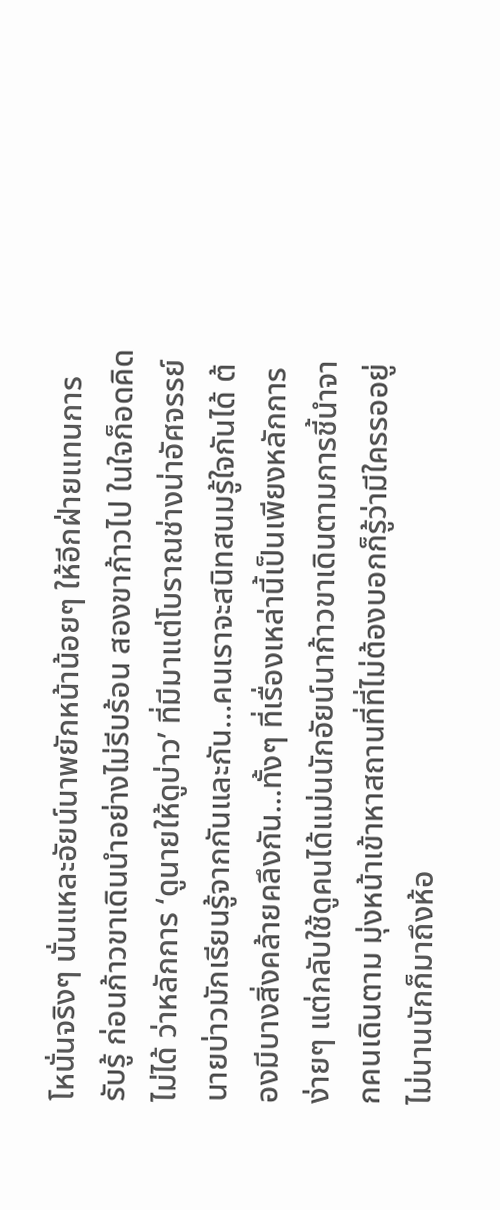โหนั่นจริงๆ นั่นแหละอัยน์นาพยักหน้าน้อยๆ ให้อีกฝ่ายแทนการรับรู้ ก่อนก้าวขาเดินนำอย่างไม่รีบร้อน สองขาก้าวไป ในใจก็อดคิดไม่ได้ ว่าหลักการ ‘ดูนายให้ดูบ่าว’ ที่มีมาแต่โบราณช่างน่าอัศจรรย์นายบ่าวมักเรียนรู้จากกันและกัน...คนเราจะสนิทสนมรู้ใจกันได้ ต้องมีบางสิ่งคล้ายคลึงกัน...ทั้งๆ ที่เรื่องเหล่านี้เป็นเพียงหลักการง่ายๆ แต่กลับใช้ดูคนได้แม่นนักอัยน์นาก้าวขาเดินตามการชี้นำจากคนเดินตาม มุ่งหน้าเข้าหาสถานที่ที่ไม่ต้องบอกก็รู้ว่ามีใครรออยู่ ไม่นานนักก็มาถึงห้อ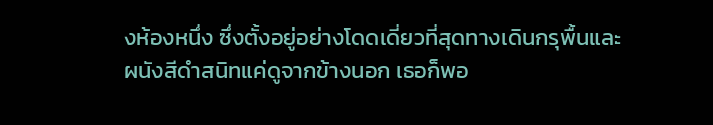งห้องหนึ่ง ซึ่งตั้งอยู่อย่างโดดเดี่ยวที่สุดทางเดินกรุพื้นและผนังสีดำสนิทแค่ดูจากข้างนอก เธอก็พอ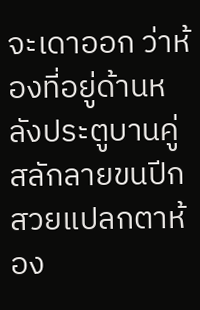จะเดาออก ว่าห้องที่อยู่ด้านหลังประตูบานคู่สลักลายขนปีกสวยแปลกตาห้อง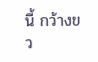นี้ กว้างขว